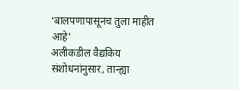‘बालपणापासूनच तुला माहीत आहे’
अलीकडील वैद्यकिय संशोधनांनुसार, तान्ह्या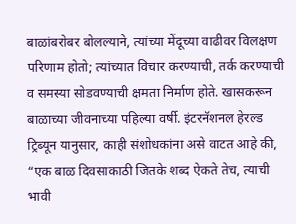बाळांबरोबर बोलल्याने, त्यांच्या मेंदूच्या वाढीवर विलक्षण परिणाम होतो; त्यांच्यात विचार करण्याची, तर्क करण्याची व समस्या सोडवण्याची क्षमता निर्माण होते. खासकरून बाळाच्या जीवनाच्या पहिल्या वर्षी. इंटरनॅशनल हेरल्ड ट्रिब्यून यानुसार, काही संशोधकांना असे वाटत आहे की, “एक बाळ दिवसाकाठी जितके शब्द ऐकते तेच, त्याची भावी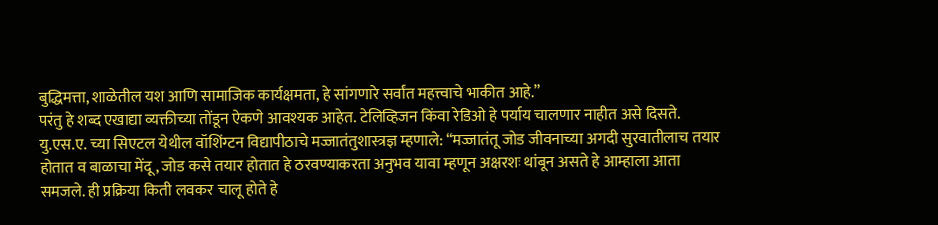बुद्धिमत्ता, शाळेतील यश आणि सामाजिक कार्यक्षमता, हे सांगणारे सर्वांत महत्त्वाचे भाकीत आहे.”
परंतु हे शब्द एखाद्या व्यक्तीच्या तोंडून ऐकणे आवश्यक आहेत. टेलिव्हिजन किंवा रेडिओ हे पर्याय चालणार नाहीत असे दिसते.
यु.एस.ए. च्या सिएटल येथील वॉशिंग्टन विद्यापीठाचे मज्जातंतुशास्त्रज्ञ म्हणाले: “मज्जातंतू जोड जीवनाच्या अगदी सुरवातीलाच तयार होतात व बाळाचा मेंदू, जोड कसे तयार होतात हे ठरवण्याकरता अनुभव यावा म्हणून अक्षरशः थांबून असते हे आम्हाला आता समजले. ही प्रक्रिया किती लवकर चालू होते हे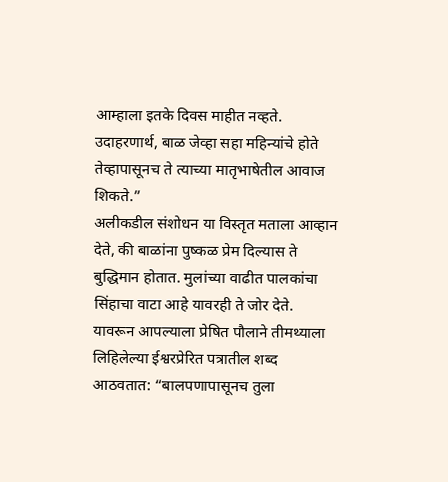आम्हाला इतके दिवस माहीत नव्हते. उदाहरणार्थ, बाळ जेव्हा सहा महिन्यांचे होते तेव्हापासूनच ते त्याच्या मातृभाषेतील आवाज शिकते.”
अलीकडील संशोधन या विस्तृत मताला आव्हान देते, की बाळांना पुष्कळ प्रेम दिल्यास ते बुद्धिमान होतात. मुलांच्या वाढीत पालकांचा सिंहाचा वाटा आहे यावरही ते जोर देते.
यावरून आपल्याला प्रेषित पौलाने तीमथ्याला लिहिलेल्या ईश्वरप्रेरित पत्रातील शब्द आठवतात: “बालपणापासूनच तुला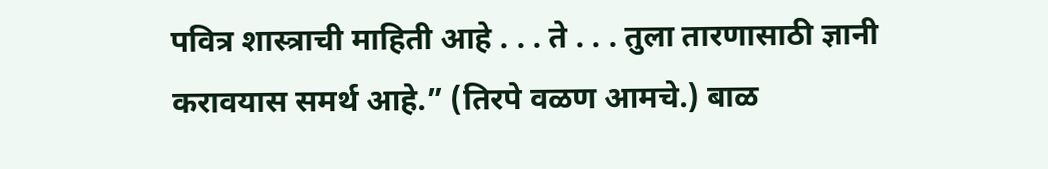पवित्र शास्त्राची माहिती आहे . . . ते . . . तुला तारणासाठी ज्ञानी करावयास समर्थ आहे.” (तिरपे वळण आमचे.) बाळ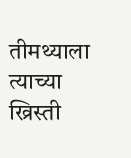तीमथ्याला त्याच्या ख्रिस्ती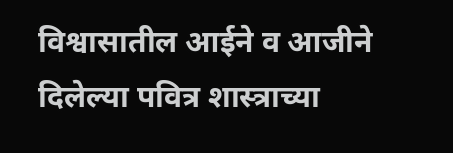विश्वासातील आईने व आजीने दिलेल्या पवित्र शास्त्राच्या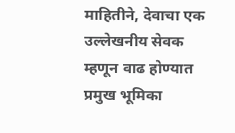माहितीने, देवाचा एक उल्लेखनीय सेवक म्हणून वाढ होण्यात प्रमुख भूमिका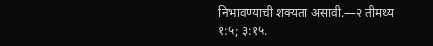निभावण्याची शक्यता असावी.—२ तीमथ्य १:५; ३:१५.